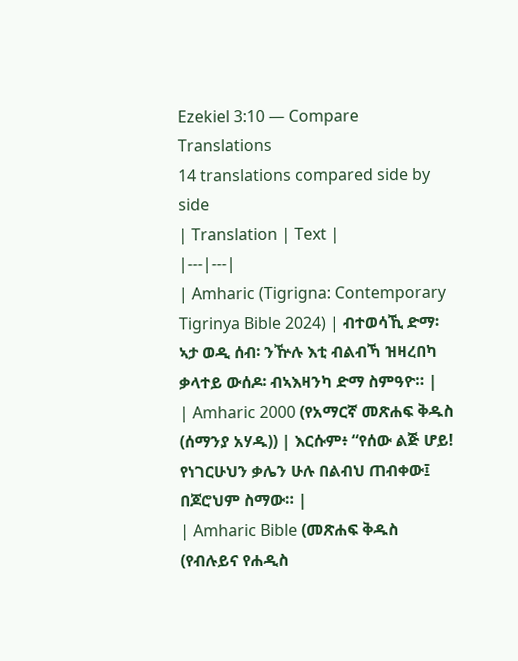Ezekiel 3:10 — Compare Translations
14 translations compared side by side
| Translation | Text |
|---|---|
| Amharic (Tigrigna: Contemporary Tigrinya Bible 2024) | ብተወሳኺ ድማ፡ ኣታ ወዲ ሰብ፡ ንዅሉ እቲ ብልብኻ ዝዛረበካ ቃላተይ ውሰዶ፡ ብኣእዛንካ ድማ ስምዓዮ። |
| Amharic 2000 (የአማርኛ መጽሐፍ ቅዱስ (ሰማንያ አሃዱ)) | እርሱም፥ “የሰው ልጅ ሆይ! የነገርሁህን ቃሌን ሁሉ በልብህ ጠብቀው፤ በጆሮህም ስማው። |
| Amharic Bible (መጽሐፍ ቅዱስ (የብሉይና የሐዲስ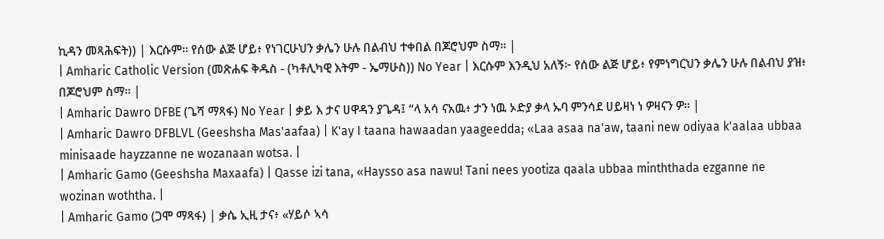ኪዳን መጻሕፍት)) | እርሱም። የሰው ልጅ ሆይ፥ የነገርሁህን ቃሌን ሁሉ በልብህ ተቀበል በጆሮህም ስማ። |
| Amharic Catholic Version (መጽሐፍ ቅዱስ - (ካቶሊካዊ እትም - ኤማሁስ)) No Year | እርሱም እንዲህ አለኝ፦ የሰው ልጅ ሆይ፥ የምነግርህን ቃሌን ሁሉ በልብህ ያዝ፥ በጆሮህም ስማ። |
| Amharic Dawro DFBE (ጌሻ ማጻፋ) No Year | ቃይ እ ታና ሀዋዳን ያጌዳ፤ “ላ አሳ ናአዉ፥ ታን ነዉ ኦድያ ቃላ ኡባ ምንሳደ ሀይዛነ ነ ዎዛናን ዎ። |
| Amharic Dawro DFBLVL (Geeshsha Mas'aafaa) | K'ay I taana hawaadan yaageedda; «Laa asaa na'aw, taani new odiyaa k'aalaa ubbaa minisaade hayzzanne ne wozanaan wotsa. |
| Amharic Gamo (Geeshsha Maxaafa) | Qasse izi tana, «Haysso asa nawu! Tani nees yootiza qaala ubbaa minththada ezganne ne wozinan woththa. |
| Amharic Gamo (ጋሞ ማጻፋ) | ቃሴ ኢዚ ታና፥ «ሃይሶ ኣሳ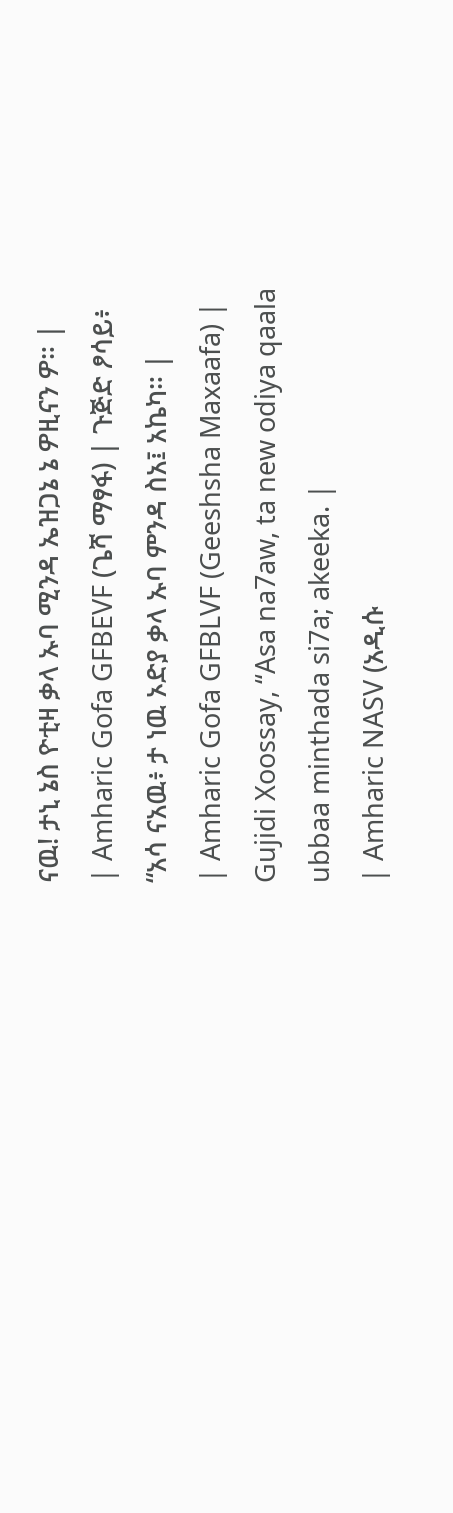ናዉ! ታኒ ኔስ ዮቲዛ ቃላ ኡባ ሚንዳ ኤዝጋኔ ኔ ዎዚናን ዎ። |
| Amharic Gofa GFBEVF (ጌሻ ማፃፋ) | ጉጅድ ፆሳይ፥ “አሳ ናአዉ፥ ታ ነዉ ኦድያ ቃላ ኡባ ምንዳ ስአ፤ አኬካ። |
| Amharic Gofa GFBLVF (Geeshsha Maxaafa) | Gujidi Xoossay, “Asa na7aw, ta new odiya qaala ubbaa minthada si7a; akeeka. |
| Amharic NASV (አዲሱ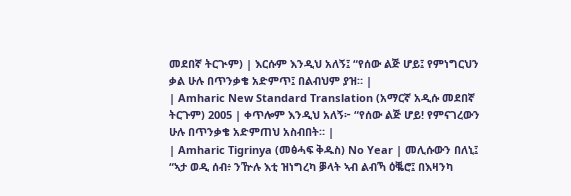መደበኛ ትርጒም) | እርሱም እንዲህ አለኝ፤ “የሰው ልጅ ሆይ፤ የምነግርህን ቃል ሁሉ በጥንቃቄ አድምጥ፤ በልብህም ያዝ። |
| Amharic New Standard Translation (አማርኛ አዲሱ መደበኛ ትርጉም) 2005 | ቀጥሎም እንዲህ አለኝ፦ “የሰው ልጅ ሆይ! የምናገረውን ሁሉ በጥንቃቄ አድምጠህ አስብበት። |
| Amharic Tigrinya (መፅሓፍ ቅዱስ) No Year | መሊሱውን በለኒ፤ “ኣታ ወዲ ሰብ፥ ንዅሉ እቲ ዝነግረካ ቓላት ኣብ ልብኻ ዕቘሮ፤ በእዛንካ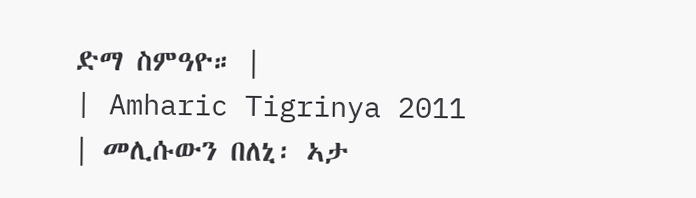ድማ ስምዓዮ። |
| Amharic Tigrinya 2011 | መሊሱውን በለኒ፡ ኣታ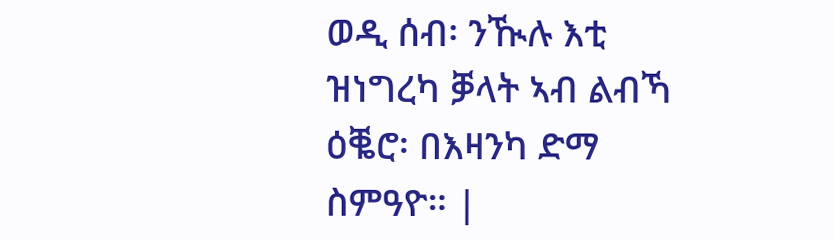ወዲ ሰብ፡ ንዂሉ እቲ ዝነግረካ ቓላት ኣብ ልብኻ ዕቘሮ፡ በእዛንካ ድማ ስምዓዮ። |